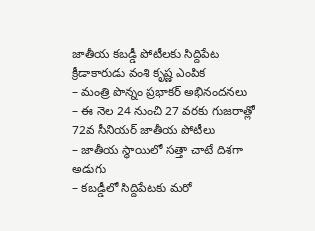జాతీయ కబడ్డీ పోటీలకు సిద్దిపేట క్రీడాకారుడు వంశి కృష్ణ ఎంపిక
– మంత్రి పొన్నం ప్రభాకర్ అభినందనలు
– ఈ నెల 24 నుంచి 27 వరకు గుజరాత్లో 72వ సీనియర్ జాతీయ పోటీలు
– జాతీయ స్థాయిలో సత్తా చాటే దిశగా అడుగు
– కబడ్డీలో సిద్దిపేటకు మరో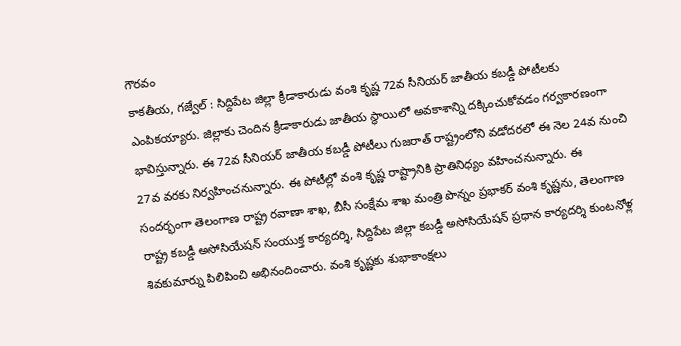గౌరవం
కాకతీయ, గజ్వేల్ : సిద్దిపేట జిల్లా క్రీడాకారుడు వంశి కృష్ణ 72వ సీనియర్ జాతీయ కబడ్డీ పోటీలకు ఎంపికయ్యారు. జిల్లాకు చెందిన క్రీడాకారుడు జాతీయ స్థాయిలో అవకాశాన్ని దక్కించుకోవడం గర్వకారణంగా భావిస్తున్నారు. ఈ 72వ సీనియర్ జాతీయ కబడ్డీ పోటీలు గుజరాత్ రాష్ట్రంలోని వడోదరలో ఈ నెల 24వ నుంచి 27వ వరకు నిర్వహించనున్నారు. ఈ పోటీల్లో వంశి కృష్ణ రాష్ట్రానికి ప్రాతినిధ్యం వహించనున్నారు. ఈ సందర్భంగా తెలంగాణ రాష్ట్ర రవాణా శాఖ, బీసీ సంక్షేమ శాఖ మంత్రి పొన్నం ప్రభాకర్ వంశి కృష్ణను, తెలంగాణ రాష్ట్ర కబడ్డీ అసోసియేషన్ సంయుక్త కార్యదర్శి, సిద్దిపేట జిల్లా కబడ్డీ అసోసియేషన్ ప్రధాన కార్యదర్శి కుంటనోళ్ల శివకుమార్ను పిలిపించి అభినందించారు. వంశి కృష్ణకు శుభాకాంక్షలు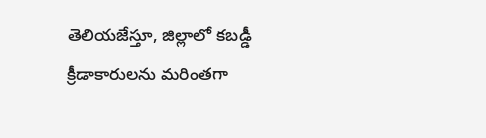తెలియజేస్తూ, జిల్లాలో కబడ్డీ క్రీడాకారులను మరింతగా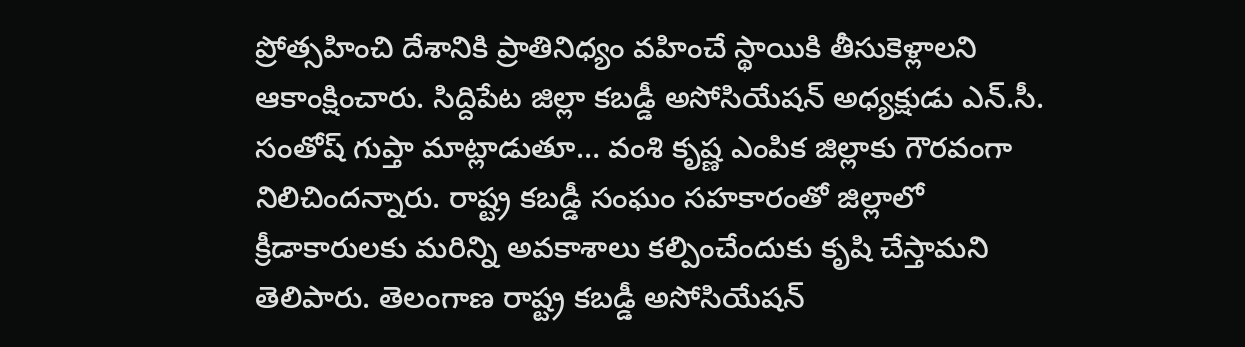ప్రోత్సహించి దేశానికి ప్రాతినిధ్యం వహించే స్థాయికి తీసుకెళ్లాలని ఆకాంక్షించారు. సిద్దిపేట జిల్లా కబడ్డీ అసోసియేషన్ అధ్యక్షుడు ఎన్.సీ. సంతోష్ గుప్తా మాట్లాడుతూ… వంశి కృష్ణ ఎంపిక జిల్లాకు గౌరవంగా నిలిచిందన్నారు. రాష్ట్ర కబడ్డీ సంఘం సహకారంతో జిల్లాలో క్రీడాకారులకు మరిన్ని అవకాశాలు కల్పించేందుకు కృషి చేస్తామని తెలిపారు. తెలంగాణ రాష్ట్ర కబడ్డీ అసోసియేషన్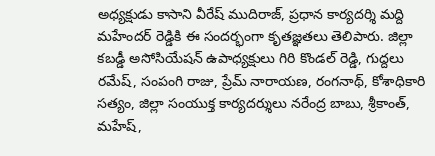అధ్యక్షుడు కాసాని వీరేష్ ముదిరాజ్, ప్రధాన కార్యదర్శి మద్ది మహేందర్ రెడ్డికి ఈ సందర్భంగా కృతజ్ఞతలు తెలిపారు. జిల్లా కబడ్డీ అసోసియేషన్ ఉపాధ్యక్షులు గిరి కొండల్ రెడ్డి, గుద్దలు రమేష్, సంపంగి రాజు, ప్రేమ్ నారాయణ, రంగనాథ్, కోశాధికారి సత్యం, జిల్లా సంయుక్త కార్యదర్శులు నరేంద్ర బాబు, శ్రీకాంత్, మహేష్,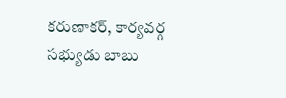కరుణాకర్, కార్యవర్గ సభ్యుడు బాబు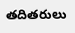తదితరులు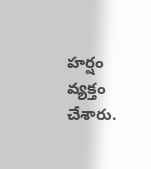హర్షం వ్యక్తం చేశారు.